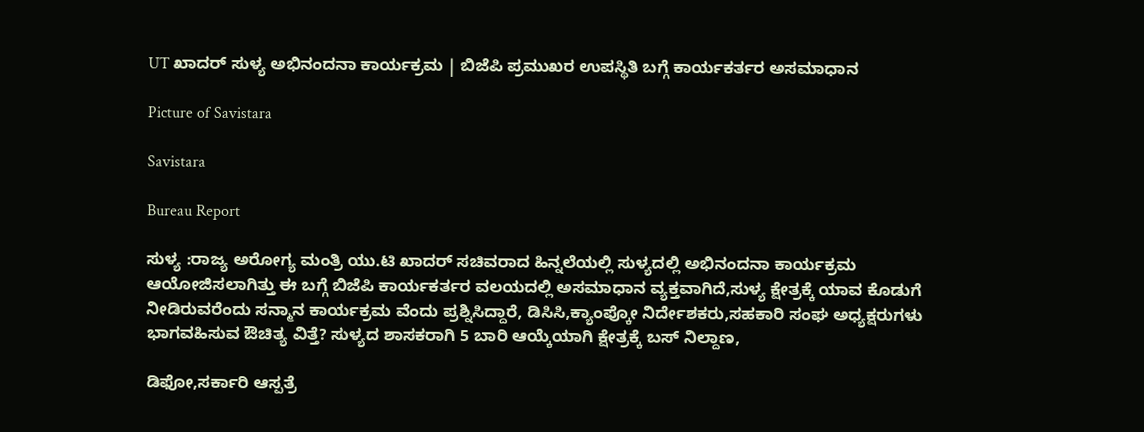UT ಖಾದರ್ ಸುಳ್ಯ ಅಭಿನಂದನಾ ಕಾರ್ಯಕ್ರಮ | ಬಿಜೆಪಿ ಪ್ರಮುಖರ ಉಪಸ್ಥಿತಿ ಬಗ್ಗೆ ಕಾರ್ಯಕರ್ತರ ಅಸಮಾಧಾನ

Picture of Savistara

Savistara

Bureau Report

ಸುಳ್ಯ :ರಾಜ್ಯ ಅರೋಗ್ಯ ಮಂತ್ರಿ ಯು.ಟಿ ಖಾದರ್ ಸಚಿವರಾದ ಹಿನ್ನಲೆಯಲ್ಲಿ ಸುಳ್ಯದಲ್ಲಿ ಅಭಿನಂದನಾ ಕಾರ್ಯಕ್ರಮ ಆಯೋಜಿಸಲಾಗಿತ್ತು ಈ ಬಗ್ಗೆ ಬಿಜೆಪಿ ಕಾರ್ಯಕರ್ತರ ವಲಯದಲ್ಲಿ ಅಸಮಾಧಾನ ವ್ಯಕ್ತವಾಗಿದೆ,ಸುಳ್ಯ ಕ್ಷೇತ್ರಕ್ಕೆ ಯಾವ ಕೊಡುಗೆ ನೀಡಿರುವರೆಂದು ಸನ್ಮಾನ ಕಾರ್ಯಕ್ರಮ ವೆಂದು ಪ್ರಶ್ನಿಸಿದ್ದಾರೆ, ಡಿಸಿಸಿ,ಕ್ಯಾಂಪ್ಕೋ ನಿರ್ದೇಶಕರು,ಸಹಕಾರಿ ಸಂಘ ಅಧ್ಯಕ್ಷರುಗಳು ಭಾಗವಹಿಸುವ ಔಚಿತ್ಯ ವಿತ್ತೆ? ಸುಳ್ಯದ ಶಾಸಕರಾಗಿ 5 ಬಾರಿ ಆಯ್ಕೆಯಾಗಿ ಕ್ಷೇತ್ರಕ್ಕೆ ಬಸ್ ನಿಲ್ದಾಣ,

ಡಿಫೋ,ಸರ್ಕಾರಿ ಆಸ್ಪತ್ರೆ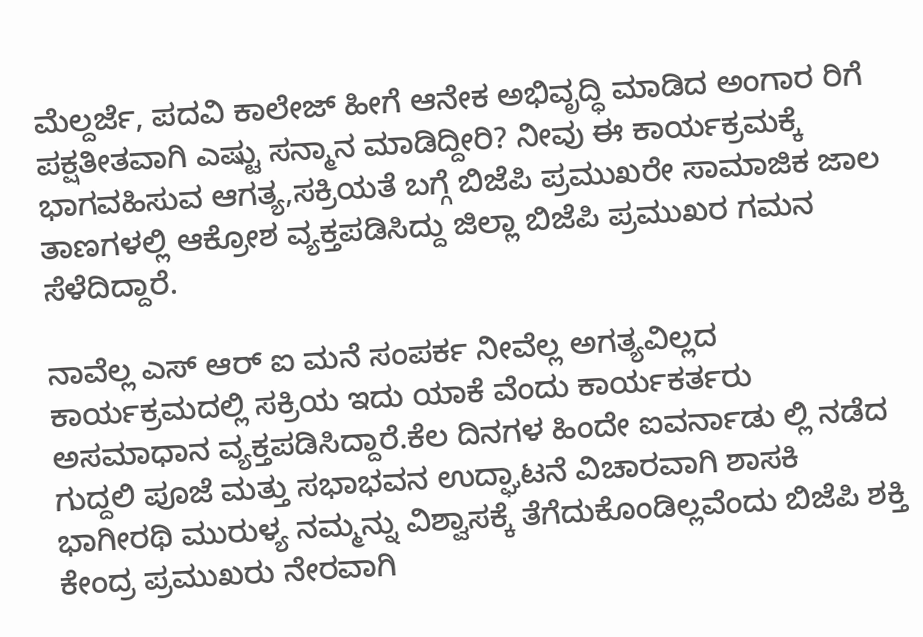ಮೆಲ್ದರ್ಜೆ, ಪದವಿ ಕಾಲೇಜ್ ಹೀಗೆ ಆನೇಕ ಅಭಿವೃದ್ಧಿ ಮಾಡಿದ ಅಂಗಾರ ರಿಗೆ ಪಕ್ಷತೀತವಾಗಿ ಎಷ್ಟು ಸನ್ಮಾನ ಮಾಡಿದ್ದೀರಿ? ನೀವು ಈ ಕಾರ್ಯಕ್ರಮಕ್ಕೆ ಭಾಗವಹಿಸುವ ಆಗತ್ಯ,ಸಕ್ರಿಯತೆ ಬಗ್ಗೆ ಬಿಜೆಪಿ ಪ್ರಮುಖರೇ ಸಾಮಾಜಿಕ ಜಾಲ ತಾಣಗಳಲ್ಲಿ ಆಕ್ರೋಶ ವ್ಯಕ್ತಪಡಿಸಿದ್ದು ಜಿಲ್ಲಾ ಬಿಜೆಪಿ ಪ್ರಮುಖರ ಗಮನ ಸೆಳೆದಿದ್ದಾರೆ.

ನಾವೆಲ್ಲ ಎಸ್ ಆರ್ ಐ ಮನೆ ಸಂಪರ್ಕ ನೀವೆಲ್ಲ ಅಗತ್ಯವಿಲ್ಲದ ಕಾರ್ಯಕ್ರಮದಲ್ಲಿ ಸಕ್ರಿಯ ಇದು ಯಾಕೆ ವೆಂದು ಕಾರ್ಯಕರ್ತರು ಅಸಮಾಧಾನ ವ್ಯಕ್ತಪಡಿಸಿದ್ದಾರೆ.ಕೆಲ ದಿನಗಳ ಹಿಂದೇ ಐವರ್ನಾಡು ಲ್ಲಿ ನಡೆದ ಗುದ್ದಲಿ ಪೂಜೆ ಮತ್ತು ಸಭಾಭವನ ಉದ್ಘಾಟನೆ ವಿಚಾರವಾಗಿ ಶಾಸಕಿ ಭಾಗೀರಥಿ ಮುರುಳ್ಯ ನಮ್ಮನ್ನು ವಿಶ್ವಾಸಕ್ಕೆ ತೆಗೆದುಕೊಂಡಿಲ್ಲವೆಂದು ಬಿಜೆಪಿ ಶಕ್ತಿ ಕೇಂದ್ರ ಪ್ರಮುಖರು ನೇರವಾಗಿ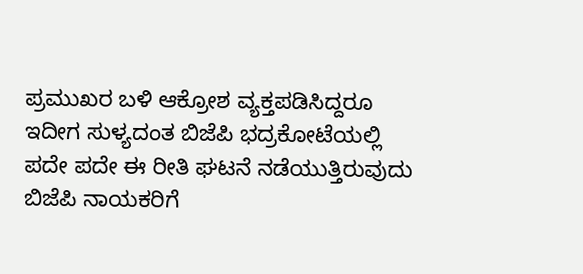ಪ್ರಮುಖರ ಬಳಿ ಆಕ್ರೋಶ ವ್ಯಕ್ತಪಡಿಸಿದ್ದರೂ ಇದೀಗ ಸುಳ್ಯದಂತ ಬಿಜೆಪಿ ಭದ್ರಕೋಟೆಯಲ್ಲಿ ಪದೇ ಪದೇ ಈ ರೀತಿ ಘಟನೆ ನಡೆಯುತ್ತಿರುವುದು ಬಿಜೆಪಿ ನಾಯಕರಿಗೆ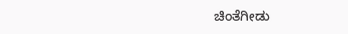ಚಿಂತೆಗೀಡು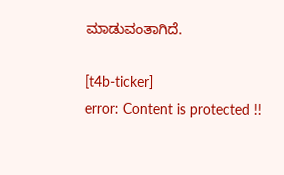ಮಾಡುವಂತಾಗಿದೆ.

[t4b-ticker]
error: Content is protected !!